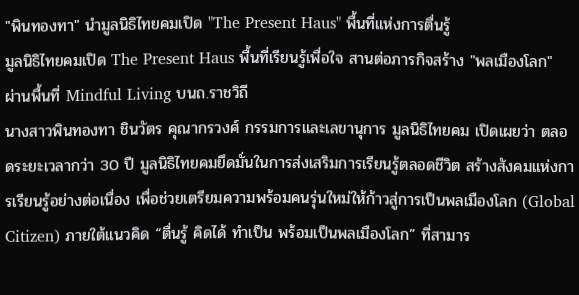"พินทองทา" นำมูลนิธิไทยคมเปิด "The Present Haus" พื้นที่แห่งการตื่นรู้
มูลนิธิไทยคมเปิด The Present Haus พื้นที่เรียนรู้เพื่อใจ สานต่อภารกิจสร้าง "พลเมืองโลก" ผ่านพื้นที่ Mindful Living บนถ.ราชวิถี
นางสาวพินทองทา ชินวัตร คุณากรวงศ์ กรรมการและเลขานุการ มูลนิธิไทยคม เปิดเผยว่า ตลอดระยะเวลากว่า 30 ปี มูลนิธิไทยคมยึดมั่นในการส่งเสริมการเรียนรู้ตลอดชีวิต สร้างสังคมแห่งการเรียนรู้อย่างต่อเนื่อง เพื่อช่วยเตรียมความพร้อมคนรุ่นใหม่ให้ก้าวสู่การเป็นพลเมืองโลก (Global Citizen) ภายใต้แนวคิด “ตื่นรู้ คิดได้ ทำเป็น พร้อมเป็นพลเมืองโลก” ที่สามาร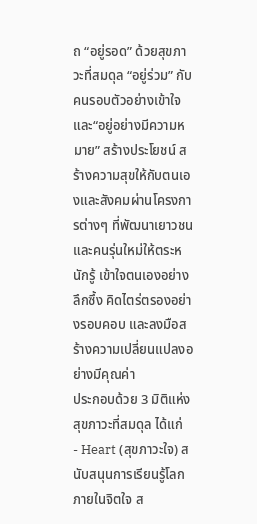ถ “อยู่รอด” ด้วยสุขภาวะที่สมดุล “อยู่ร่วม” กับคนรอบตัวอย่างเข้าใจ และ“อยู่อย่างมีความหมาย” สร้างประโยชน์ สร้างความสุขให้กับตนเองและสังคมผ่านโครงการต่างๆ ที่พัฒนาเยาวชนและคนรุ่นใหม่ให้ตระหนักรู้ เข้าใจตนเองอย่างลึกซึ้ง คิดไตร่ตรองอย่างรอบคอบ และลงมือสร้างความเปลี่ยนแปลงอย่างมีคุณค่า
ประกอบด้วย 3 มิติแห่งสุขภาวะที่สมดุล ได้แก่
- Heart (สุขภาวะใจ) สนับสนุนการเรียนรู้โลกภายในจิตใจ ส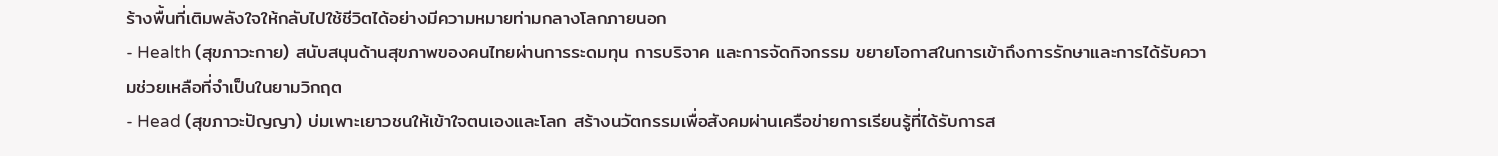ร้างพื้นที่เติมพลังใจให้กลับไปใช้ชีวิตได้อย่างมีความหมายท่ามกลางโลกภายนอก
- Health (สุขภาวะกาย) สนับสนุนด้านสุขภาพของคนไทยผ่านการระดมทุน การบริจาค และการจัดกิจกรรม ขยายโอกาสในการเข้าถึงการรักษาและการได้รับความช่วยเหลือที่จำเป็นในยามวิกฤต
- Head (สุขภาวะปัญญา) บ่มเพาะเยาวชนให้เข้าใจตนเองและโลก สร้างนวัตกรรมเพื่อสังคมผ่านเครือข่ายการเรียนรู้ที่ได้รับการส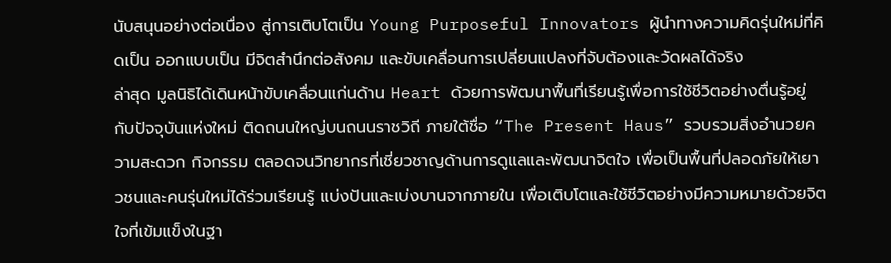นับสนุนอย่างต่อเนื่อง สู่การเติบโตเป็น Young Purposeful Innovators ผู้นำทางความคิดรุ่นใหม่ที่คิดเป็น ออกแบบเป็น มีจิตสำนึกต่อสังคม และขับเคลื่อนการเปลี่ยนแปลงที่จับต้องและวัดผลได้จริง
ล่าสุด มูลนิธิได้เดินหน้าขับเคลื่อนแก่นด้าน Heart ด้วยการพัฒนาพื้นที่เรียนรู้เพื่อการใช้ชีวิตอย่างตื่นรู้อยู่กับปัจจุบันแห่งใหม่ ติดถนนใหญ่บนถนนราชวิถี ภายใต้ชื่อ “The Present Haus” รวบรวมสิ่งอำนวยความสะดวก กิจกรรม ตลอดจนวิทยากรที่เชี่ยวชาญด้านการดูแลและพัฒนาจิตใจ เพื่อเป็นพื้นที่ปลอดภัยให้เยาวชนและคนรุ่นใหม่ได้ร่วมเรียนรู้ แบ่งปันและเบ่งบานจากภายใน เพื่อเติบโตและใช้ชีวิตอย่างมีความหมายด้วยจิตใจที่เข้มแข็งในฐา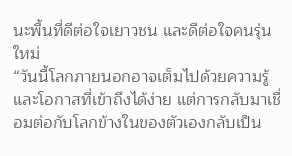นะพื้นที่ดีต่อใจเยาวชน และดีต่อใจคนรุ่นใหม่
“วันนี้โลกภายนอกอาจเต็มไปด้วยความรู้และโอกาสที่เข้าถึงได้ง่าย แต่การกลับมาเชื่อมต่อกับโลกข้างในของตัวเองกลับเป็น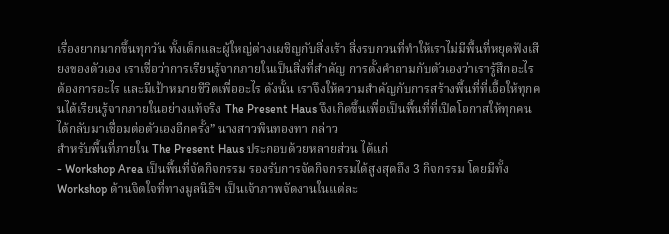เรื่องยากมากขึ้นทุกวัน ทั้งเด็กและผู้ใหญ่ต่างเผชิญกับสิ่งเร้า สิ่งรบกวนที่ทำให้เราไม่มีพื้นที่หยุดฟังเสียงของตัวเอง เราเชื่อว่าการเรียนรู้จากภายในเป็นสิ่งที่สำคัญ การตั้งคำถามกับตัวเองว่าเรารู้สึกอะไร ต้องการอะไร และมีเป้าหมายชีวิตเพื่ออะไร ดังนั้น เราจึงให้ความสำคัญกับการสร้างพื้นที่ที่เอื้อให้ทุกคนได้เรียนรู้จากภายในอย่างแท้จริง The Present Haus จึงเกิดขึ้นเพื่อเป็นพื้นที่ที่เปิดโอกาสให้ทุกคนได้กลับมาเชื่อมต่อตัวเองอีกครั้ง” นางสาวพินทองทา กล่าว
สำหรับพื้นที่ภายใน The Present Haus ประกอบด้วยหลายส่วน ได้แก่
- Workshop Area เป็นพื้นที่จัดกิจกรรม รองรับการจัดกิจกรรมได้สูงสุดถึง 3 กิจกรรม โดยมีทั้ง Workshop ด้านจิตใจที่ทางมูลนิธิฯ เป็นเจ้าภาพจัดงานในแต่ละ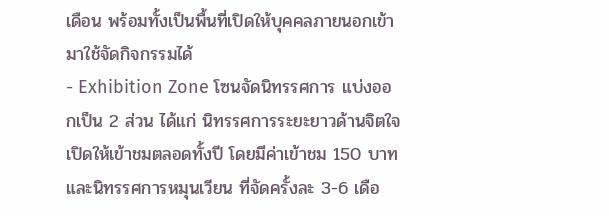เดือน พร้อมทั้งเป็นพื้นที่เปิดให้บุคคลภายนอกเข้ามาใช้จัดกิจกรรมได้
- Exhibition Zone โซนจัดนิทรรศการ แบ่งออกเป็น 2 ส่วน ได้แก่ นิทรรศการระยะยาวด้านจิตใจ เปิดให้เข้าชมตลอดทั้งปี โดยมีค่าเข้าชม 150 บาท และนิทรรศการหมุนเวียน ที่จัดครั้งละ 3-6 เดือ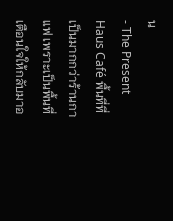น
- The Present Haus Café พื้นที่ที่เป็นมากกว่าร้านกาแฟ เพราะเป็นพื้นที่เตือนใจให้กลับมาอ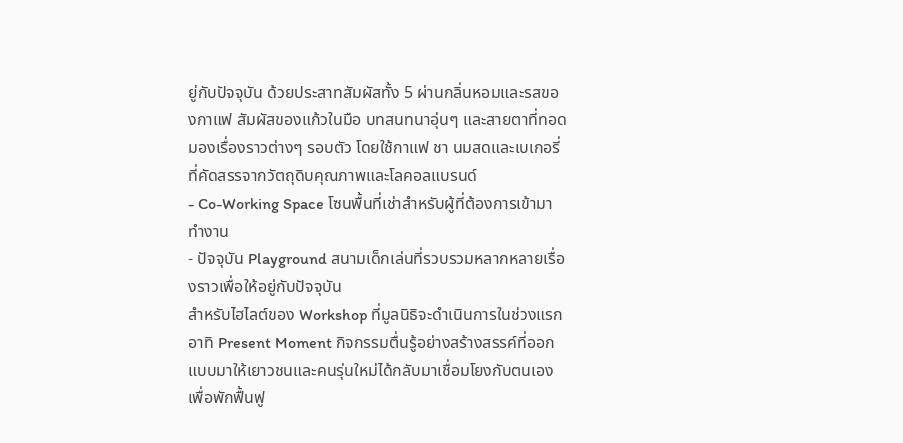ยู่กับปัจจุบัน ด้วยประสาทสัมผัสทั้ง 5 ผ่านกลิ่นหอมและรสของกาแฟ สัมผัสของแก้วในมือ บทสนทนาอุ่นๆ และสายตาที่ทอดมองเรื่องราวต่างๆ รอบตัว โดยใช้กาแฟ ชา นมสดและเบเกอรี่ ที่คัดสรรจากวัตถุดิบคุณภาพและโลคอลแบรนด์
- Co-Working Space โซนพื้นที่เช่าสำหรับผู้ที่ต้องการเข้ามาทำงาน
- ปัจจุบัน Playground สนามเด็กเล่นที่รวบรวมหลากหลายเรื่องราวเพื่อให้อยู่กับปัจจุบัน
สำหรับไฮไลต์ของ Workshop ที่มูลนิธิจะดำเนินการในช่วงแรก อาทิ Present Moment กิจกรรมตื่นรู้อย่างสร้างสรรค์ที่ออกแบบมาให้เยาวชนและคนรุ่นใหม่ได้กลับมาเชื่อมโยงกับตนเอง เพื่อพักฟื้นฟู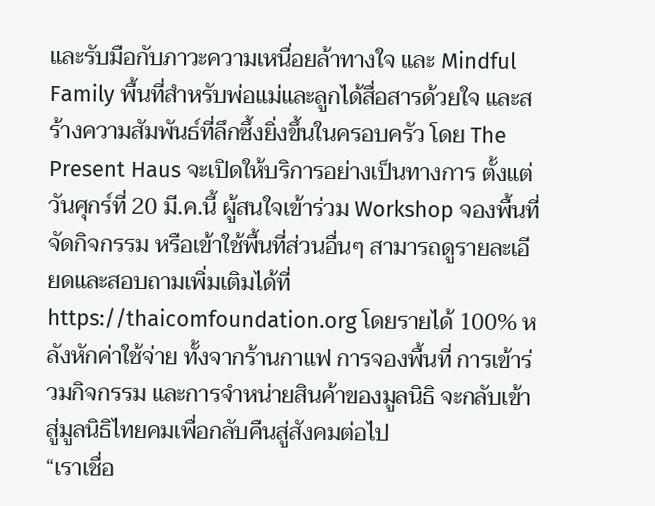และรับมือกับภาวะความเหนื่อยล้าทางใจ และ Mindful Family พื้นที่สำหรับพ่อแม่และลูกได้สื่อสารด้วยใจ และสร้างความสัมพันธ์ที่ลึกซึ้งยิ่งขึ้นในครอบครัว โดย The Present Haus จะเปิดให้บริการอย่างเป็นทางการ ตั้งแต่วันศุกร์ที่ 20 มี.ค.นี้ ผู้สนใจเข้าร่วม Workshop จองพื้นที่จัดกิจกรรม หรือเข้าใช้พื้นที่ส่วนอื่นๆ สามารถดูรายละเอียดและสอบถามเพิ่มเติมได้ที่ https://thaicomfoundation.org โดยรายได้ 100% หลังหักค่าใช้จ่าย ทั้งจากร้านกาแฟ การจองพื้นที่ การเข้าร่วมกิจกรรม และการจำหน่ายสินค้าของมูลนิธิ จะกลับเข้าสู่มูลนิธิไทยคมเพื่อกลับคืนสู่สังคมต่อไป
“เราเชื่อ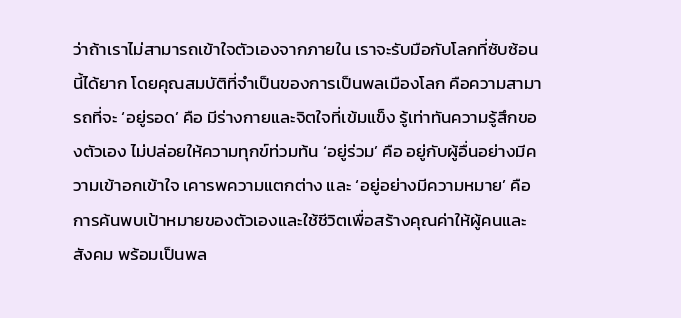ว่าถ้าเราไม่สามารถเข้าใจตัวเองจากภายใน เราจะรับมือกับโลกที่ซับซ้อนนี้ได้ยาก โดยคุณสมบัติที่จำเป็นของการเป็นพลเมืองโลก คือความสามารถที่จะ ‘อยู่รอด’ คือ มีร่างกายและจิตใจที่เข้มแข็ง รู้เท่าทันความรู้สึกของตัวเอง ไม่ปล่อยให้ความทุกข์ท่วมท้น ‘อยู่ร่วม’ คือ อยู่กับผู้อื่นอย่างมีความเข้าอกเข้าใจ เคารพความแตกต่าง และ ‘อยู่อย่างมีความหมาย’ คือ การค้นพบเป้าหมายของตัวเองและใช้ชีวิตเพื่อสร้างคุณค่าให้ผู้คนและสังคม พร้อมเป็นพล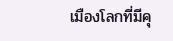เมืองโลกที่มีคุ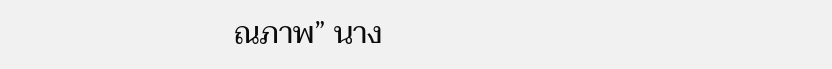ณภาพ” นาง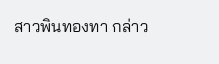สาวพินทองทา กล่าว